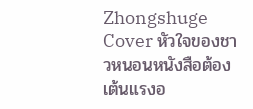Zhongshuge
Cover หัวใจของชาวหนอนหนังสือต้องเต้นแรงอ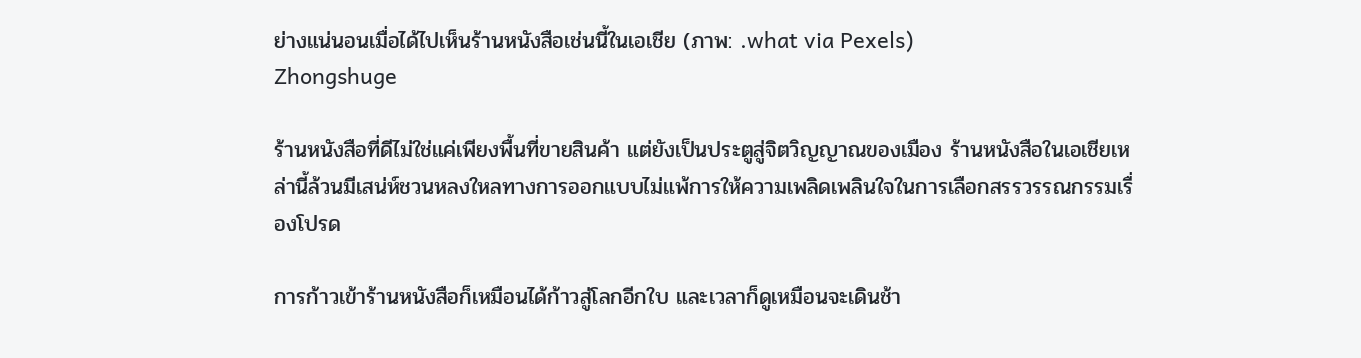ย่างแน่นอนเมื่อได้ไปเห็นร้านหนังสือเช่นนี้ในเอเชีย (ภาพ: .what via Pexels)
Zhongshuge

ร้านหนังสือที่ดีไม่ใช่แค่เพียงพื้นที่ขายสินค้า แต่ยังเป็นประตูสู่จิตวิญญาณของเมือง ร้านหนังสือในเอเชียเหล่านี้ล้วนมีเสน่ห์ชวนหลงใหลทางการออกแบบไม่แพ้การให้ความเพลิดเพลินใจในการเลือกสรรวรรณกรรมเรื่องโปรด

การก้าวเข้าร้านหนังสือก็เหมือนได้ก้าวสู่โลกอีกใบ และเวลาก็ดูเหมือนจะเดินช้า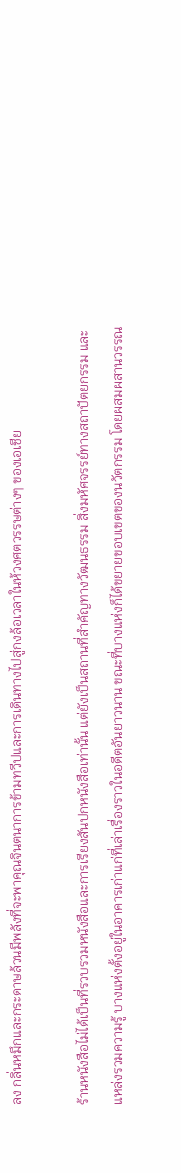ลง กลิ่นหมึกและกระดาษล้วนมีพลังที่จะพาคุณจินตนาการข้ามทวีปและการเดินทางไปสู่กงล้อเวลาในห้วงศตวรรษต่างๆ ของเอเชีย

ร้านหนังสือไม่ได้เป็นที่รวบรวมหนังสือและการเรียงสันปกหนังสือเท่านั้น แต่ยังเป็นสถานที่สำคัญทางวัฒนธรรม สิ่งมหัศจรรย์ทางสถาปัตยกรรม และแหล่งรวมความรู้ บางแห่งตั้งอยู่ในอาคารเก่าแก่ที่เล่าเรื่องราวในอดีตอันยาวนาน ขณะที่บางแห่งก็ได้ขยายขอบเขตของนวัตกรรม โดยผสมผสานวรรณ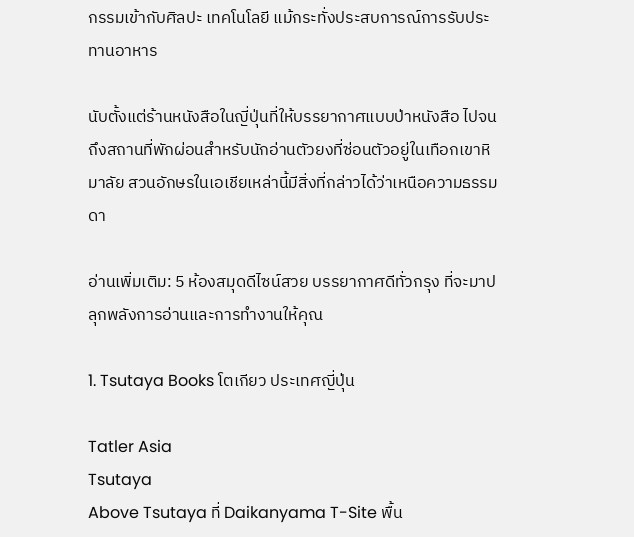กรรมเข้ากับศิลปะ เทคโนโลยี แม้กระทั่งประสบการณ์การรับประทานอาหาร

นับตั้งแต่ร้านหนังสือในญี่ปุ่นที่ให้บรรยากาศแบบป่าหนังสือ ไปจนถึงสถานที่พักผ่อนสำหรับนักอ่านตัวยงที่ซ่อนตัวอยู่ในเทือกเขาหิมาลัย สวนอักษรในเอเชียเหล่านี้มีสิ่งที่กล่าวได้ว่าเหนือความธรรมดา

อ่านเพิ่มเติม: 5 ห้องสมุดดีไซน์สวย บรรยากาศดีทั่วกรุง ที่จะมาปลุกพลังการอ่านและการทำงานให้คุณ

1. Tsutaya Books โตเกียว ประเทศญี่ปุ่น

Tatler Asia
Tsutaya
Above Tsutaya ที่ Daikanyama T-Site พื้น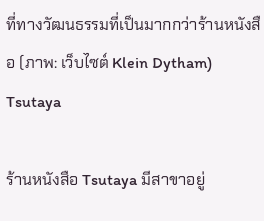ที่ทางวัฒนธรรมที่เป็นมากกว่าร้านหนังสือ (ภาพ: เว็บไซต์ Klein Dytham)
Tsutaya

ร้านหนังสือ Tsutaya มีสาขาอยู่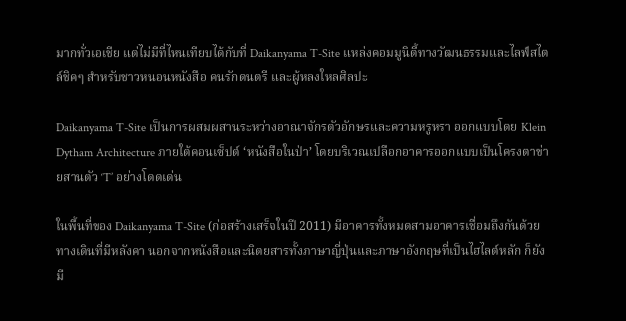มากทั่วเอเชีย แต่ไม่มีที่ไหนเทียบได้กับที่ Daikanyama T-Site แหล่งคอมมูนิตี้ทางวัฒนธรรมและไลฟ์สไตล์ชิคๆ สำหรับชาวหนอนหนังสือ คนรักดนตรี และผู้หลงใหลศิลปะ

Daikanyama T-Site เป็นการผสมผสานระหว่างอาณาจักรตัวอักษรและความหรูหรา ออกแบบโดย Klein Dytham Architecture ภายใต้คอนเซ็ปต์ ‘หนังสือในป่า’ โดยบริเวณเปลือกอาคารออกแบบเป็นโครงตาข่ายสานตัว ‘T’ อย่างโดดเด่น

ในพื้นที่ของ Daikanyama T-Site (ก่อสร้างเสร็จในปี 2011) มีอาคารทั้งหมดสามอาคารเชื่อมถึงกันด้วยทางเดินที่มีหลังคา นอกจากหนังสือและนิตยสารทั้งภาษาญี่ปุ่นและภาษาอังกฤษที่เป็นไฮไลต์หลัก ก็ยังมี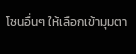โซนอื่นๆ ให้เลือกเข้ามุมตา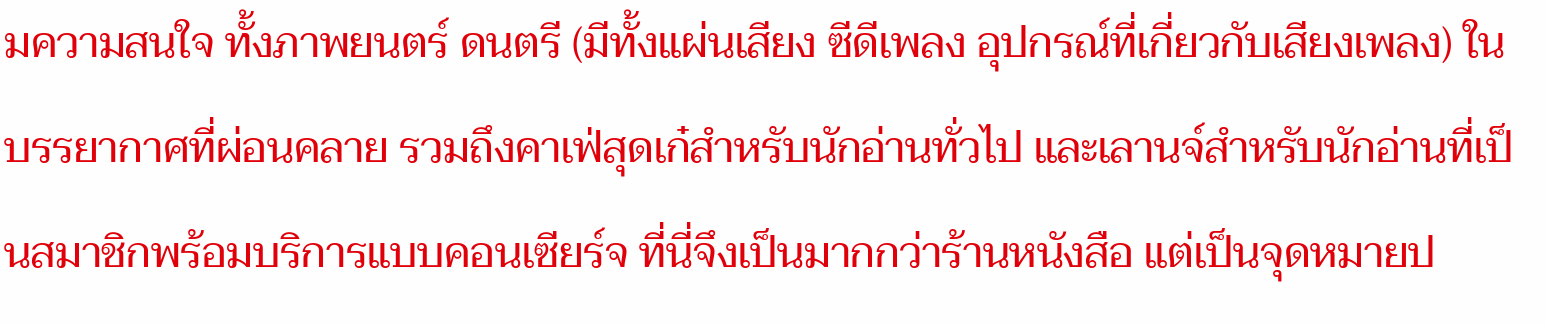มความสนใจ ทั้งภาพยนตร์ ดนตรี (มีทั้งแผ่นเสียง ซีดีเพลง อุปกรณ์ที่เกี่ยวกับเสียงเพลง) ในบรรยากาศที่ผ่อนคลาย รวมถึงคาเฟ่สุดเก๋สำหรับนักอ่านทั่วไป และเลานจ์สำหรับนักอ่านที่เป็นสมาชิกพร้อมบริการแบบคอนเซียร์จ ที่นี่จึงเป็นมากกว่าร้านหนังสือ แต่เป็นจุดหมายป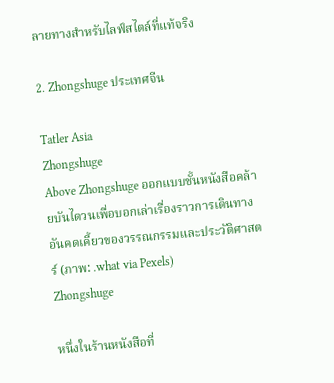ลายทางสำหรับไลฟ์สไตล์ที่แท้จริง

2. Zhongshuge ประเทศจีน

Tatler Asia
Zhongshuge
Above Zhongshuge ออกแบบชั้นหนังสือคล้ายบันไดวนเพื่อบอกเล่าเรื่องราวการเดินทางอันคดเคี้ยวของวรรณกรรมและประวัติศาสตร์ (ภาพ: .what via Pexels)
Zhongshuge

หนึ่งในร้านหนังสือที่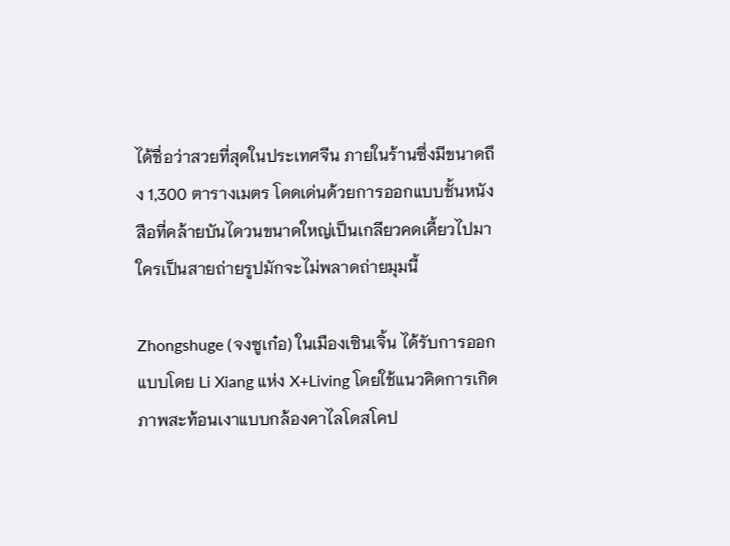ได้ชื่อว่าสวยที่สุดในประเทศจีน ภายในร้านซึ่งมีขนาดถึง 1,300 ตารางเมตร โดดเด่นด้วยการออกแบบชั้นหนังสือที่คล้ายบันไดวนขนาดใหญ่เป็นเกลียวคดเคี้ยวไปมา ใครเป็นสายถ่ายรูปมักจะไม่พลาดถ่ายมุมนี้

Zhongshuge (จงซูเก๋อ) ในเมืองเซินเจิ้น ได้รับการออกแบบโดย Li Xiang แห่ง X+Living โดยใช้แนวคิดการเกิดภาพสะท้อนเงาแบบกล้องคาไลโดสโคป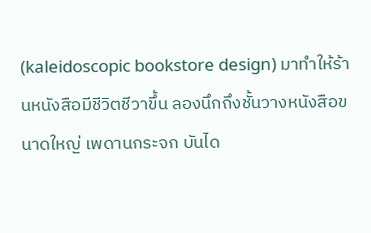(kaleidoscopic bookstore design) มาทำให้ร้านหนังสือมีชีวิตชีวาขึ้น ลองนึกถึงชั้นวางหนังสือขนาดใหญ่ เพดานกระจก บันได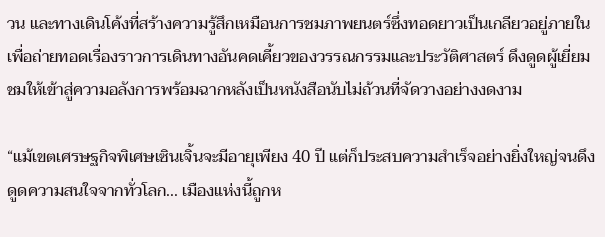วน และทางเดินโค้งที่สร้างความรู้สึกเหมือนการชมภาพยนตร์ซึ่งทอดยาวเป็นเกลียวอยู่ภายใน เพื่อถ่ายทอดเรื่องราวการเดินทางอันคดเคี้ยวของวรรณกรรมและประวัติศาสตร์ ดึงดูดผู้เยี่ยมชมให้เข้าสู่ความอลังการพร้อมฉากหลังเป็นหนังสือนับไม่ถ้วนที่จัดวางอย่างงดงาม

“แม้เขตเศรษฐกิจพิเศษเซินเจิ้นจะมีอายุเพียง 40 ปี แต่ก็ประสบความสำเร็จอย่างยิ่งใหญ่จนดึงดูดความสนใจจากทั่วโลก... เมืองแห่งนี้ถูกห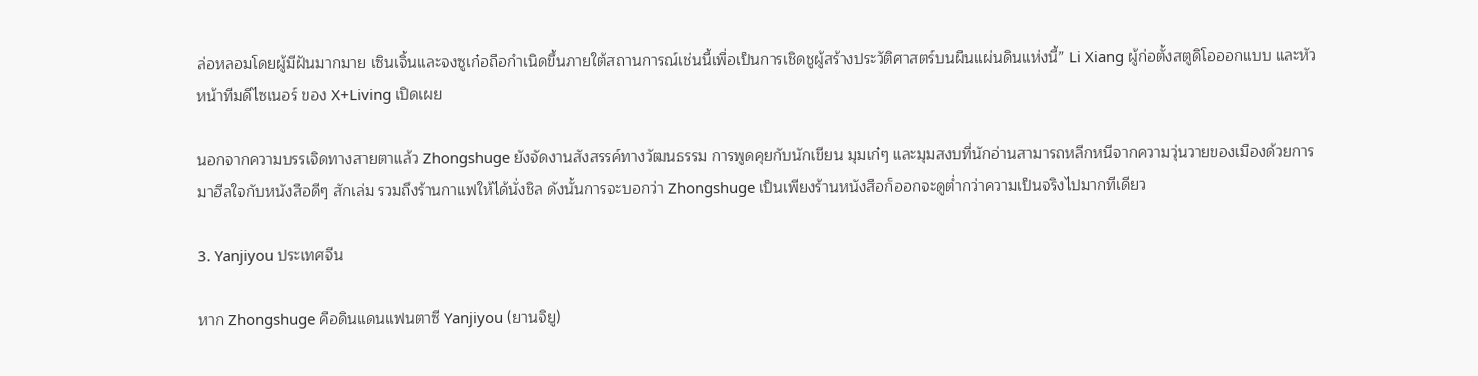ล่อหลอมโดยผู้มีฝันมากมาย เซินเจิ้นและจงซูเก๋อถือกำเนิดขึ้นภายใต้สถานการณ์เช่นนี้เพื่อเป็นการเชิดชูผู้สร้างประวัติศาสตร์บนผืนแผ่นดินแห่งนี้” Li Xiang ผู้ก่อตั้งสตูดิโอออกแบบ และหัวหน้าทีมดีไซเนอร์ ของ X+Living เปิดเผย

นอกจากความบรรเจิดทางสายตาแล้ว Zhongshuge ยังจัดงานสังสรรค์ทางวัฒนธรรม การพูดคุยกับนักเขียน มุมเก๋ๆ และมุมสงบที่นักอ่านสามารถหลีกหนีจากความวุ่นวายของเมืองด้วยการมาฮีลใจกับหนังสือดีๆ สักเล่ม รวมถึงร้านกาแฟให้ได้นั่งชิล ดังนั้นการจะบอกว่า Zhongshuge เป็นเพียงร้านหนังสือก็ออกจะดูต่ำกว่าความเป็นจริงไปมากทีเดียว

3. Yanjiyou ประเทศจีน

หาก Zhongshuge คือดินแดนแฟนตาซี Yanjiyou (ยานจิยู)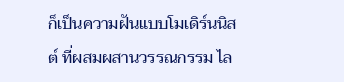ก็เป็นความฝันแบบโมเดิร์นนิสต์ ที่ผสมผสานวรรณกรรม ไล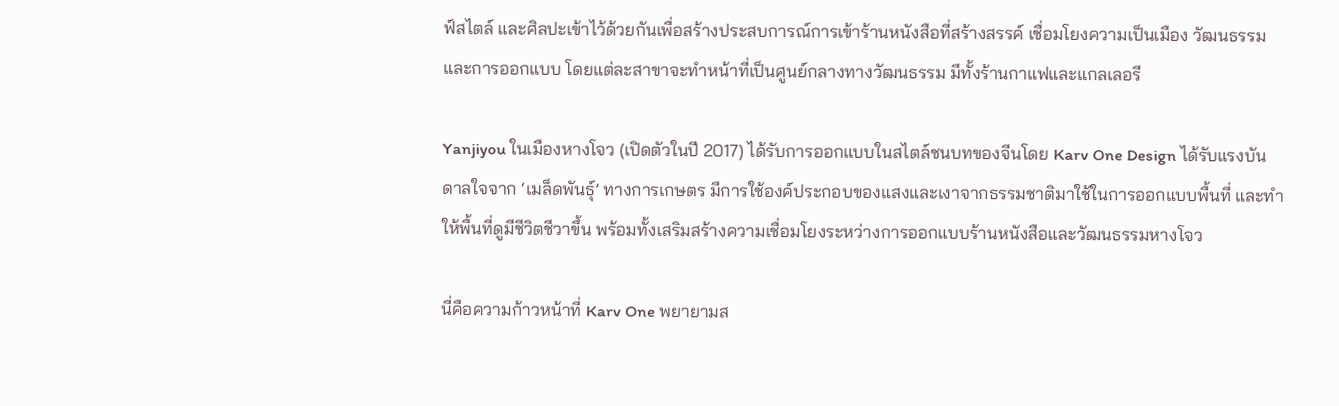ฟ์สไตล์ และศิลปะเข้าไว้ด้วยกันเพื่อสร้างประสบการณ์การเข้าร้านหนังสือที่สร้างสรรค์ เชื่อมโยงความเป็นเมือง วัฒนธรรม และการออกแบบ โดยแต่ละสาขาจะทำหน้าที่เป็นศูนย์กลางทางวัฒนธรรม มีทั้งร้านกาแฟและแกลเลอรี

Yanjiyou ในเมืองหางโจว (เปิดตัวในปี 2017) ได้รับการออกแบบในสไตล์ชนบทของจีนโดย Karv One Design ได้รับแรงบันดาลใจจาก ‘เมล็ดพันธุ์’ ทางการเกษตร มีการใช้องค์ประกอบของแสงและเงาจากธรรมชาติมาใช้ในการออกแบบพื้นที่ และทำให้พื้นที่ดูมีชีวิตชีวาขึ้น พร้อมทั้งเสริมสร้างความเชื่อมโยงระหว่างการออกแบบร้านหนังสือและวัฒนธรรมหางโจว

นี่คือความก้าวหน้าที่ Karv One พยายามส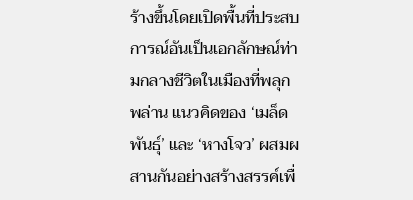ร้างขึ้นโดยเปิดพื้นที่ประสบการณ์อันเป็นเอกลักษณ์ท่ามกลางชีวิตในเมืองที่พลุกพล่าน แนวคิดของ ‘เมล็ดพันธุ์’ และ ‘หางโจว’ ผสมผสานกันอย่างสร้างสรรค์เพื่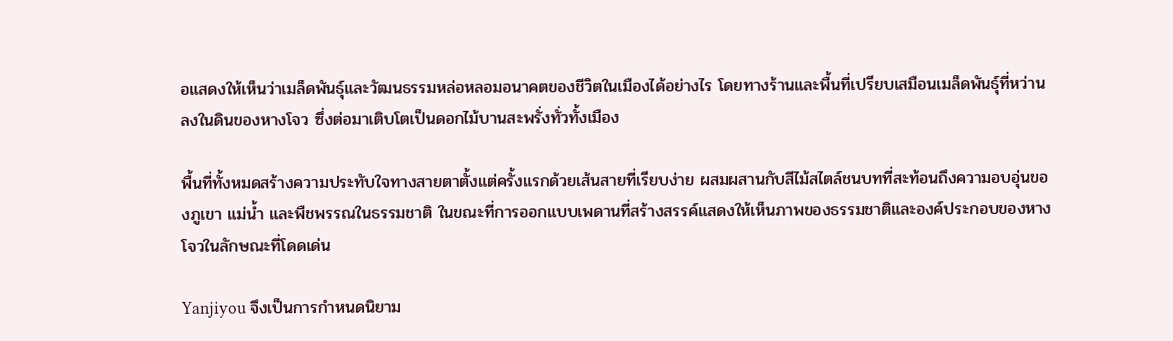อแสดงให้เห็นว่าเมล็ดพันธุ์และวัฒนธรรมหล่อหลอมอนาคตของชีวิตในเมืองได้อย่างไร โดยทางร้านและพื้นที่เปรียบเสมือนเมล็ดพันธุ์ที่หว่านลงในดินของหางโจว ซึ่งต่อมาเติบโตเป็นดอกไม้บานสะพรั่งทั่วทั้งเมือง

พื้นที่ทั้งหมดสร้างความประทับใจทางสายตาตั้งแต่ครั้งแรกด้วยเส้นสายที่เรียบง่าย ผสมผสานกับสีไม้สไตล์ชนบทที่สะท้อนถึงความอบอุ่นของภูเขา แม่น้ำ และพืชพรรณในธรรมชาติ ในขณะที่การออกแบบเพดานที่สร้างสรรค์แสดงให้เห็นภาพของธรรมชาติและองค์ประกอบของหางโจวในลักษณะที่โดดเด่น

Yanjiyou จึงเป็นการกำหนดนิยาม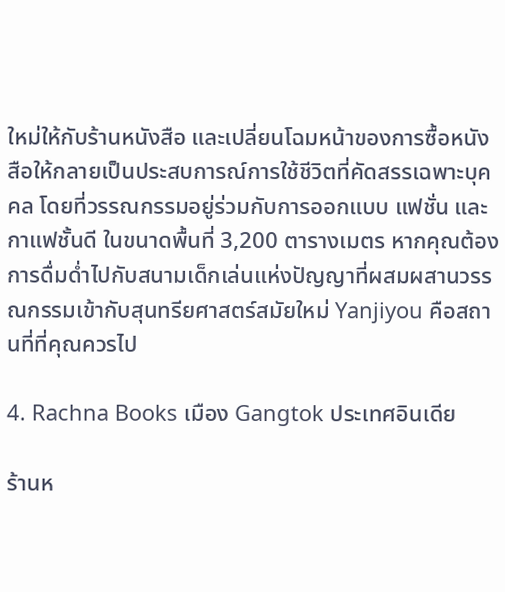ใหม่ให้กับร้านหนังสือ และเปลี่ยนโฉมหน้าของการซื้อหนังสือให้กลายเป็นประสบการณ์การใช้ชีวิตที่คัดสรรเฉพาะบุคคล โดยที่วรรณกรรมอยู่ร่วมกับการออกแบบ แฟชั่น และกาแฟชั้นดี ในขนาดพื้นที่ 3,200 ตารางเมตร หากคุณต้องการดื่มด่ำไปกับสนามเด็กเล่นแห่งปัญญาที่ผสมผสานวรรณกรรมเข้ากับสุนทรียศาสตร์สมัยใหม่ Yanjiyou คือสถานที่ที่คุณควรไป

4. Rachna Books เมือง Gangtok ประเทศอินเดีย

ร้านห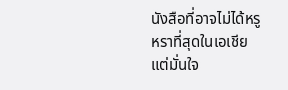นังสือที่อาจไม่ได้หรูหราที่สุดในเอเชีย แต่มั่นใจ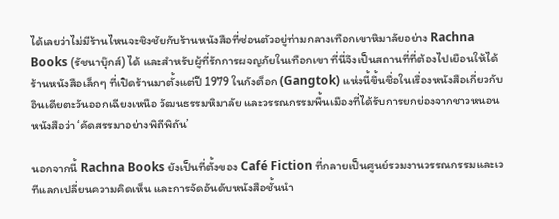ได้เลยว่าไม่มีร้านไหนจะชิงชัยกับร้านหนังสือที่ซ่อนตัวอยู่ท่ามกลางเทือกเขาหิมาลัยอย่าง Rachna Books (รัชนาบุ๊กส์) ได้ และสำหรับผู้ที่รักการผจญภัยในเทือกเขา ที่นี่จึงเป็นสถานที่ที่ต้องไปเยือนให้ได้ ร้านหนังสือเล็กๆ ที่เปิดร้านมาตั้งแต่ปี 1979 ในกังต็อก (Gangtok) แห่งนี้ขึ้นชื่อในเรื่องหนังสือเกี่ยวกับอินเดียตะวันออกเฉียงเหนือ วัฒนธรรมหิมาลัย และวรรณกรรมพื้นเมืองที่ได้รับการยกย่องจากชาวหนอนหนังสือว่า ‘คัดสรรมาอย่างพิถีพิถัน’

นอกจากนี้ Rachna Books ยังเป็นที่ตั้งของ Café Fiction ที่กลายเป็นศูนย์รวมงานวรรณกรรมและเวทีแลกเปลี่ยนความคิดเห็น และการจัดอันดับหนังสือชั้นนำ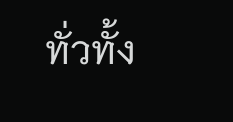ทั่วทั้ง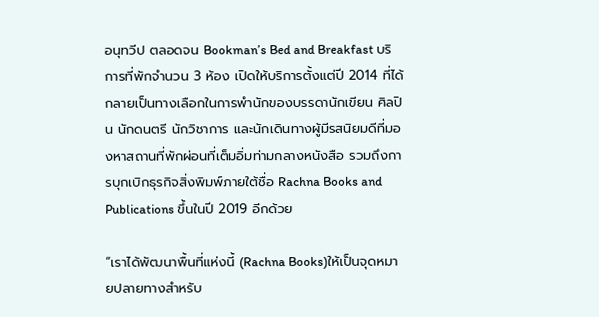อนุทวีป ตลอดจน Bookman’s Bed and Breakfast บริการที่พักจำนวน 3 ห้อง เปิดให้บริการตั้งแต่ปี 2014 ที่ได้กลายเป็นทางเลือกในการพำนักของบรรดานักเขียน ศิลปิน นักดนตรี นักวิชาการ และนักเดินทางผู้มีรสนิยมดีที่มองหาสถานที่พักผ่อนที่เต็มอิ่มท่ามกลางหนังสือ รวมถึงการบุกเบิกธุรกิจสิ่งพิมพ์ภายใต้ชื่อ Rachna Books and Publications ขึ้นในปี 2019 อีกด้วย

“เราได้พัฒนาพื้นที่แห่งนี้ (Rachna Books)ให้เป็นจุดหมายปลายทางสำหรับ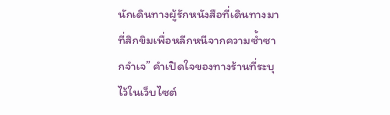นักเดินทางผู้รักหนังสือที่เดินทางมาที่สิกขิมเพื่อหลีกหนีจากความซ้ำซากจำเจ” คำเปิดใจของทางร้านที่ระบุไว้ในเว็บไซต์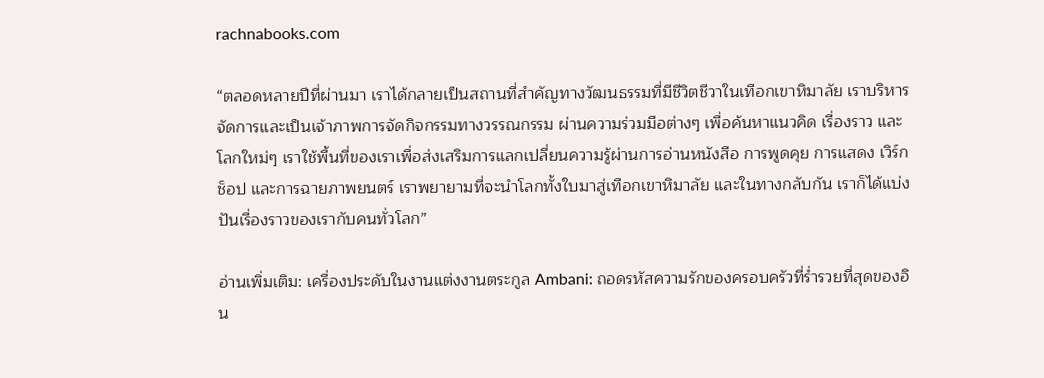rachnabooks.com

“ตลอดหลายปีที่ผ่านมา เราได้กลายเป็นสถานที่สำคัญทางวัฒนธรรมที่มีชีวิตชีวาในเทือกเขาหิมาลัย เราบริหารจัดการและเป็นเจ้าภาพการจัดกิจกรรมทางวรรณกรรม ผ่านความร่วมมือต่างๆ เพื่อค้นหาแนวคิด เรื่องราว และโลกใหม่ๆ เราใช้พื้นที่ของเราเพื่อส่งเสริมการแลกเปลี่ยนความรู้ผ่านการอ่านหนังสือ การพูดคุย การแสดง เวิร์กช็อป และการฉายภาพยนตร์ เราพยายามที่จะนำโลกทั้งใบมาสู่เทือกเขาหิมาลัย และในทางกลับกัน เราก็ได้แบ่งปันเรื่องราวของเรากับคนทั่วโลก”

อ่านเพิ่มเติม: เครื่องประดับในงานแต่งงานตระกูล Ambani: ถอดรหัสความรักของครอบครัวที่ร่ำรวยที่สุดของอิน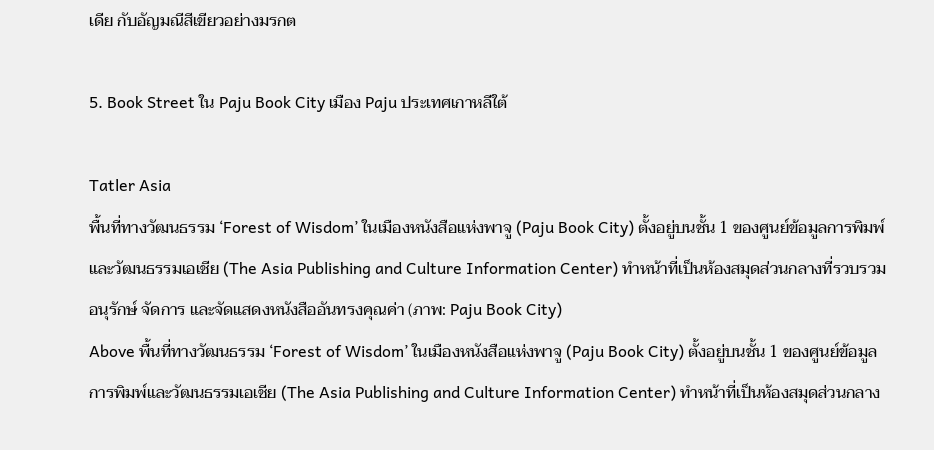เดีย กับอัญมณีสีเขียวอย่างมรกต

5. Book Street ใน Paju Book City เมือง Paju ประเทศเกาหลีใต้

Tatler Asia
พื้นที่ทางวัฒนธรรม ‘Forest of Wisdom’ ในเมืองหนังสือแห่งพาจู (Paju Book City) ตั้งอยู่บนชั้น 1 ของศูนย์ข้อมูลการพิมพ์และวัฒนธรรมเอเชีย (The Asia Publishing and Culture Information Center) ทำหน้าที่เป็นห้องสมุดส่วนกลางที่รวบรวม อนุรักษ์ จัดการ และจัดแสดงหนังสืออันทรงคุณค่า (ภาพ: Paju Book City)
Above พื้นที่ทางวัฒนธรรม ‘Forest of Wisdom’ ในเมืองหนังสือแห่งพาจู (Paju Book City) ตั้งอยู่บนชั้น 1 ของศูนย์ข้อมูลการพิมพ์และวัฒนธรรมเอเชีย (The Asia Publishing and Culture Information Center) ทำหน้าที่เป็นห้องสมุดส่วนกลาง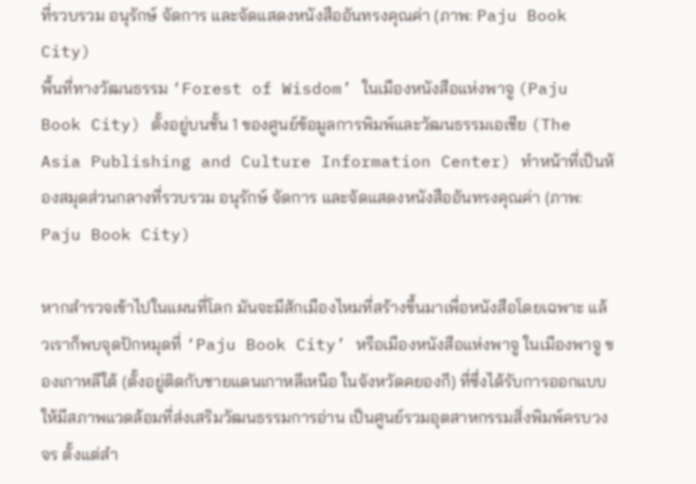ที่รวบรวม อนุรักษ์ จัดการ และจัดแสดงหนังสืออันทรงคุณค่า (ภาพ: Paju Book City)
พื้นที่ทางวัฒนธรรม ‘Forest of Wisdom’ ในเมืองหนังสือแห่งพาจู (Paju Book City) ตั้งอยู่บนชั้น 1 ของศูนย์ข้อมูลการพิมพ์และวัฒนธรรมเอเชีย (The Asia Publishing and Culture Information Center) ทำหน้าที่เป็นห้องสมุดส่วนกลางที่รวบรวม อนุรักษ์ จัดการ และจัดแสดงหนังสืออันทรงคุณค่า (ภาพ: Paju Book City)

หากสำรวจเข้าไปในแผนที่โลก มันจะมีสักเมืองไหมที่สร้างขึ้นมาเพื่อหนังสือโดยเฉพาะ แล้วเราก็พบจุดปักหมุดที่ ‘Paju Book City’ หรือเมืองหนังสือแห่งพาจู ในเมืองพาจู ของเกาหลีใต้ (ตั้งอยู่ติดกับชายแดนเกาหลีเหนือ ในจังหวัดคยองกี) ที่ซึ่งได้รับการออกแบบให้มีสภาพแวดล้อมที่ส่งเสริมวัฒนธรรมการอ่าน เป็นศูนย์รวมอุตสาหกรรมสิ่งพิมพ์ครบวงจร ตั้งแต่สำ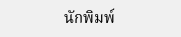นักพิมพ์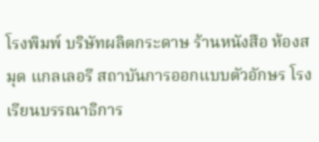โรงพิมพ์ บริษัทผลิตกระดาษ ร้านหนังสือ ห้องสมุด แกลเลอรี สถาบันการออกแบบตัวอักษร โรงเรียนบรรณาธิการ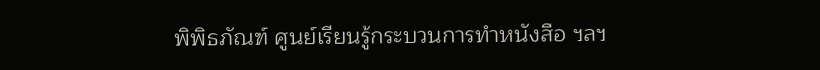พิพิธภัณฑ์ ศูนย์เรียนรู้กระบวนการทำหนังสือ ฯลฯ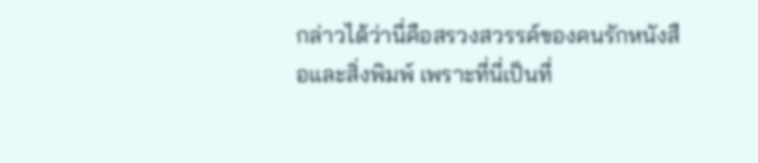กล่าวได้ว่านี่คือสรวงสวรรค์ของคนรักหนังสือและสิ่งพิมพ์ เพราะที่นี่เป็นที่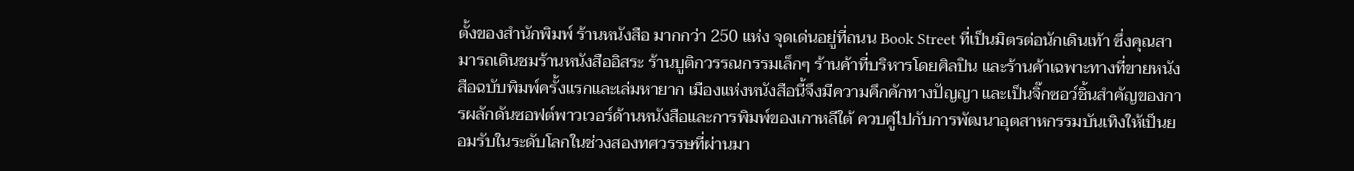ตั้งของสำนักพิมพ์ ร้านหนังสือ มากกว่า 250 แห่ง จุดเด่นอยู่ที่ถนน Book Street ที่เป็นมิตรต่อนักเดินเท้า ซึ่งคุณสามารถเดินชมร้านหนังสืออิสระ ร้านบูติกวรรณกรรมเล็กๆ ร้านค้าที่บริหารโดยศิลปิน และร้านค้าเฉพาะทางที่ขายหนังสือฉบับพิมพ์ครั้งแรกและเล่มหายาก เมืองแห่งหนังสือนี้จึงมีความคึกคักทางปัญญา และเป็นจิ๊กซอว์ชิ้นสำคัญของการผลักดันซอฟต์พาวเวอร์ด้านหนังสือและการพิมพ์ของเกาหลีใต้ ควบคู่ไปกับการพัฒนาอุตสาหกรรมบันเทิงให้เป็นยอมรับในระดับโลกในช่วงสองทศวรรษที่ผ่านมา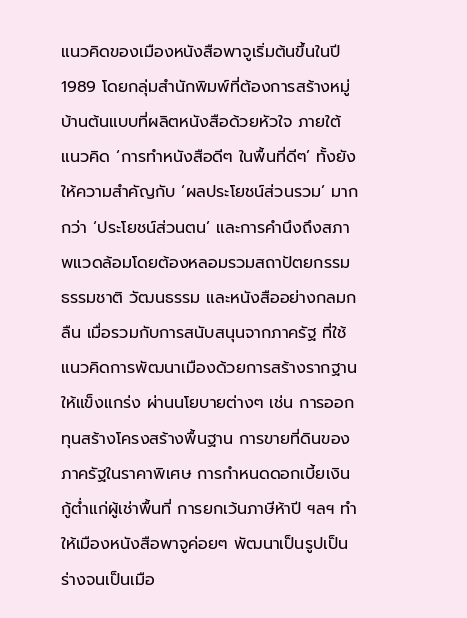แนวคิดของเมืองหนังสือพาจูเริ่มต้นขึ้นในปี 1989 โดยกลุ่มสำนักพิมพ์ที่ต้องการสร้างหมู่บ้านต้นแบบที่ผลิตหนังสือด้วยหัวใจ ภายใต้แนวคิด ‘การทำหนังสือดีๆ ในพื้นที่ดีๆ’ ทั้งยังให้ความสำคัญกับ ‘ผลประโยชน์ส่วนรวม’ มากกว่า ‘ประโยชน์ส่วนตน’ และการคำนึงถึงสภาพแวดล้อมโดยต้องหลอมรวมสถาปัตยกรรม ธรรมชาติ วัฒนธรรม และหนังสืออย่างกลมกลืน เมื่อรวมกับการสนับสนุนจากภาครัฐ ที่ใช้แนวคิดการพัฒนาเมืองด้วยการสร้างรากฐานให้แข็งแกร่ง ผ่านนโยบายต่างๆ เช่น การออกทุนสร้างโครงสร้างพื้นฐาน การขายที่ดินของภาครัฐในราคาพิเศษ การกำหนดดอกเบี้ยเงินกู้ต่ำแก่ผู้เช่าพื้นที่ การยกเว้นภาษีห้าปี ฯลฯ ทำให้เมืองหนังสือพาจูค่อยๆ พัฒนาเป็นรูปเป็นร่างจนเป็นเมือ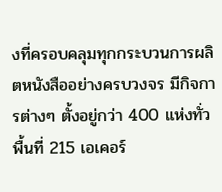งที่ครอบคลุมทุกกระบวนการผลิตหนังสืออย่างครบวงจร มีกิจการต่างๆ ตั้งอยู่กว่า 400 แห่งทั่วพื้นที่ 215 เอเคอร์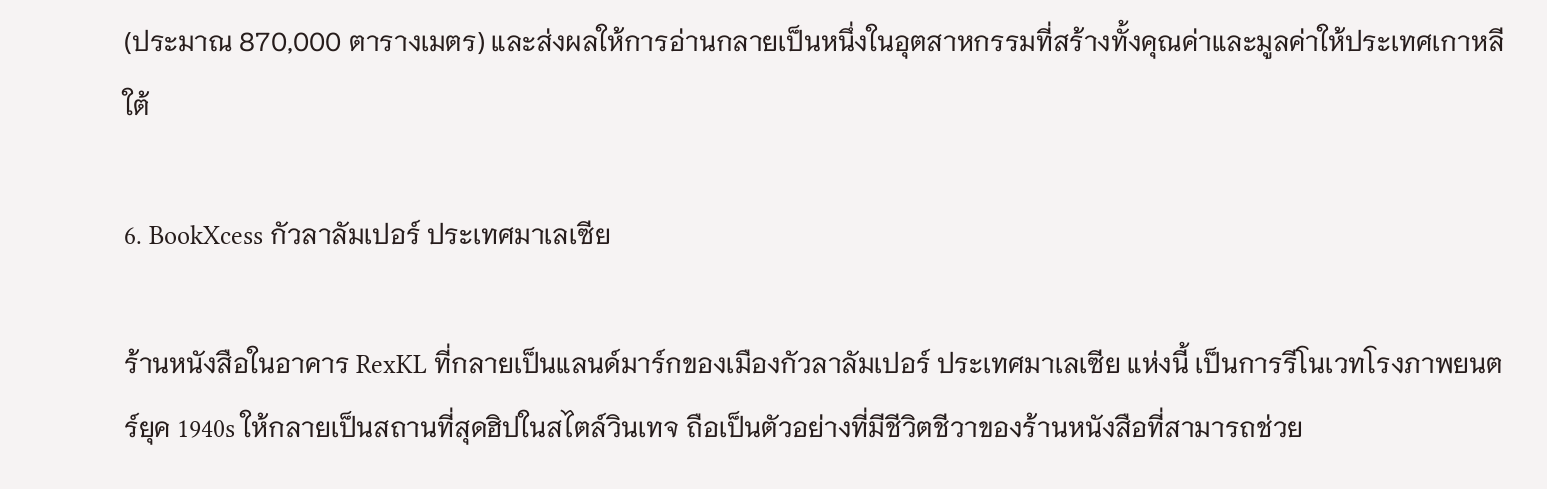(ประมาณ 870,000 ตารางเมตร) และส่งผลให้การอ่านกลายเป็นหนึ่งในอุตสาหกรรมที่สร้างทั้งคุณค่าและมูลค่าให้ประเทศเกาหลีใต้

6. BookXcess กัวลาลัมเปอร์ ประเทศมาเลเซีย

ร้านหนังสือในอาคาร RexKL ที่กลายเป็นแลนด์มาร์กของเมืองกัวลาลัมเปอร์ ประเทศมาเลเซีย แห่งนี้ เป็นการรีโนเวทโรงภาพยนตร์ยุค 1940s ให้กลายเป็นสถานที่สุดฮิปในสไตล์วินเทจ ถือเป็นตัวอย่างที่มีชีวิตชีวาของร้านหนังสือที่สามารถช่วย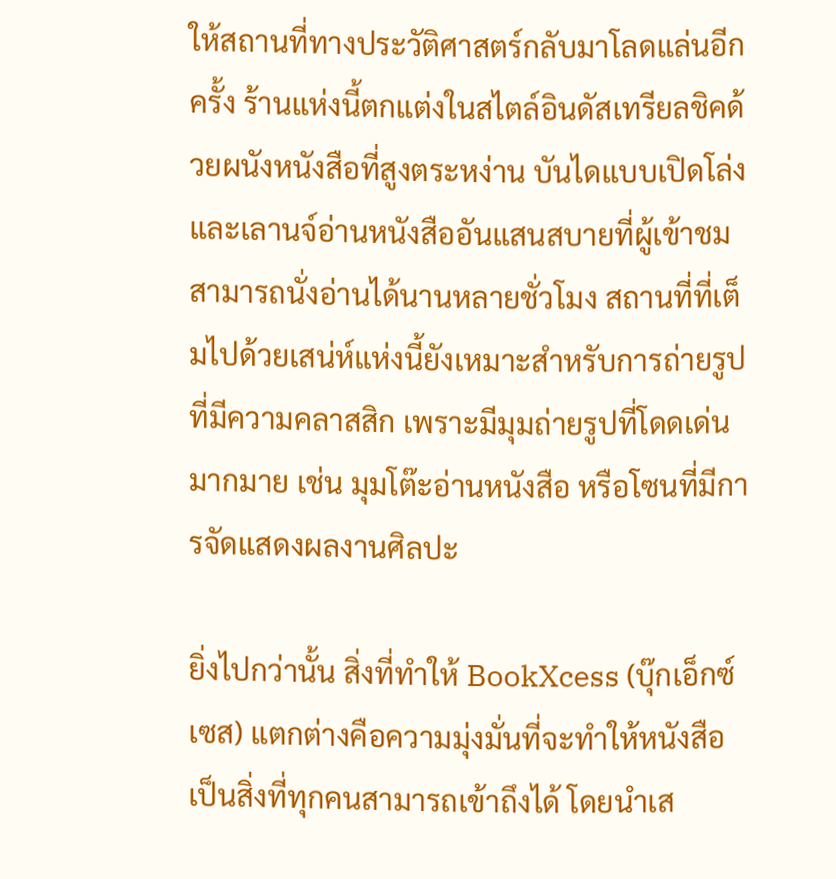ให้สถานที่ทางประวัติศาสตร์กลับมาโลดแล่นอีกครั้ง ร้านแห่งนี้ตกแต่งในสไตล์อินดัสเทรียลชิคด้วยผนังหนังสือที่สูงตระหง่าน บันไดแบบเปิดโล่ง และเลานจ์อ่านหนังสืออันแสนสบายที่ผู้เข้าชมสามารถนั่งอ่านได้นานหลายชั่วโมง สถานที่ที่เต็มไปด้วยเสน่ห์แห่งนี้ยังเหมาะสำหรับการถ่ายรูปที่มีความคลาสสิก เพราะมีมุมถ่ายรูปที่โดดเด่นมากมาย เช่น มุมโต๊ะอ่านหนังสือ หรือโซนที่มีการจัดแสดงผลงานศิลปะ

ยิ่งไปกว่านั้น สิ่งที่ทำให้ BookXcess (บุ๊กเอ็กซ์เซส) แตกต่างคือความมุ่งมั่นที่จะทำให้หนังสือเป็นสิ่งที่ทุกคนสามารถเข้าถึงได้ โดยนำเส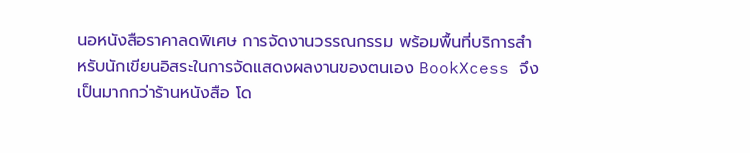นอหนังสือราคาลดพิเศษ การจัดงานวรรณกรรม พร้อมพื้นที่บริการสำหรับนักเขียนอิสระในการจัดแสดงผลงานของตนเอง BookXcess จึงเป็นมากกว่าร้านหนังสือ โด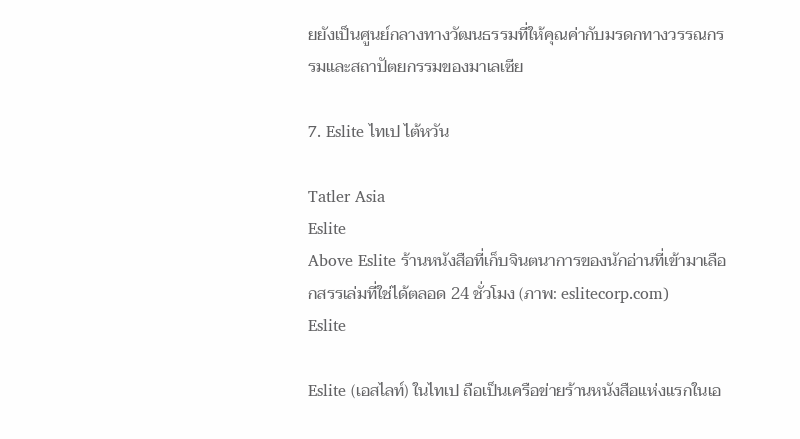ยยังเป็นศูนย์กลางทางวัฒนธรรมที่ให้คุณค่ากับมรดกทางวรรณกรรมและสถาปัตยกรรมของมาเลเซีย

7. Eslite ไทเป ไต้หวัน

Tatler Asia
Eslite
Above Eslite ร้านหนังสือที่เก็บจินตนาการของนักอ่านที่เข้ามาเลือกสรรเล่มที่ใช่ได้ตลอด 24 ชั่วโมง (ภาพ: eslitecorp.com)
Eslite

Eslite (เอสไลท์) ในไทเป ถือเป็นเครือข่ายร้านหนังสือแห่งแรกในเอ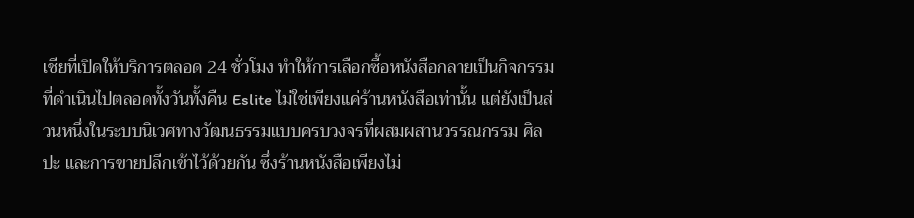เชียที่เปิดให้บริการตลอด 24 ชั่วโมง ทำให้การเลือกซื้อหนังสือกลายเป็นกิจกรรมที่ดำเนินไปตลอดทั้งวันทั้งคืน Eslite ไม่ใช่เพียงแค่ร้านหนังสือเท่านั้น แต่ยังเป็นส่วนหนึ่งในระบบนิเวศทางวัฒนธรรมแบบครบวงจรที่ผสมผสานวรรณกรรม ศิลปะ และการขายปลีกเข้าไว้ด้วยกัน ซึ่งร้านหนังสือเพียงไม่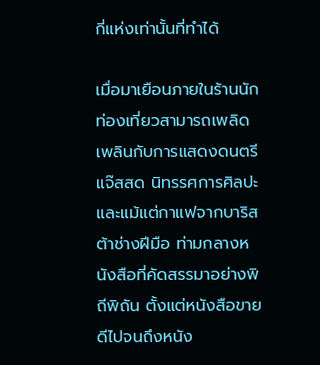กี่แห่งเท่านั้นที่ทำได้

เมื่อมาเยือนภายในร้านนักท่องเที่ยวสามารถเพลิดเพลินกับการแสดงดนตรีแจ๊สสด นิทรรศการศิลปะ และแม้แต่กาแฟจากบาริสต้าช่างฝีมือ ท่ามกลางหนังสือที่คัดสรรมาอย่างพิถีพิถัน ตั้งแต่หนังสือขายดีไปจนถึงหนัง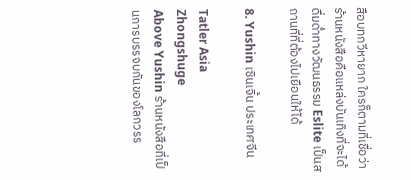สือบทกวีหายาก ใครก็ตามที่เชื่อว่าร้านหนังสือคือแหล่งบันเทิงที่จะได้ดื่มด่ำทางวัฒนธรรม Eslite เป็นสถานที่ที่ต้องไปเยือนให้ได้

8. Yushin เซินเจิ้น ประเทศจีน

Tatler Asia
Zhongshuge
Above Yushin ร้านหนังสือที่เป็นการบรรจบกันของโลกวรร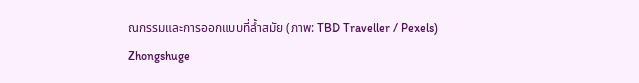ณกรรมและการออกแบบที่ล้ำสมัย (ภาพ: TBD Traveller / Pexels)
Zhongshuge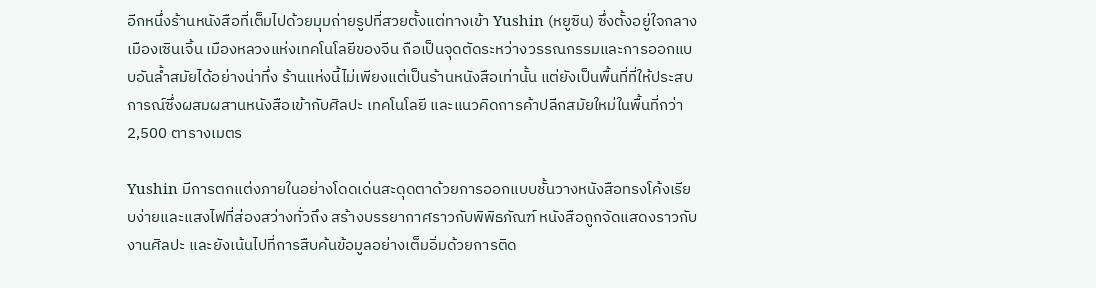อีกหนึ่งร้านหนังสือที่เต็มไปด้วยมุมถ่ายรูปที่สวยตั้งแต่ทางเข้า Yushin (หยูซิน) ซึ่งตั้งอยู่ใจกลางเมืองเซินเจิ้น เมืองหลวงแห่งเทคโนโลยีของจีน ถือเป็นจุดตัดระหว่างวรรณกรรมและการออกแบบอันล้ำสมัยได้อย่างน่าทึ่ง ร้านแห่งนี้ไม่เพียงแต่เป็นร้านหนังสือเท่านั้น แต่ยังเป็นพื้นที่ที่ให้ประสบการณ์ซึ่งผสมผสานหนังสือเข้ากับศิลปะ เทคโนโลยี และแนวคิดการค้าปลีกสมัยใหม่ในพื้นที่กว่า 2,500 ตารางเมตร

Yushin มีการตกแต่งภายในอย่างโดดเด่นสะดุดตาด้วยการออกแบบชั้นวางหนังสือทรงโค้งเรียบง่ายและแสงไฟที่ส่องสว่างทั่วถึง สร้างบรรยากาศราวกับพิพิธภัณฑ์ หนังสือถูกจัดแสดงราวกับงานศิลปะ และยังเน้นไปที่การสืบค้นข้อมูลอย่างเต็มอิ่มด้วยการติด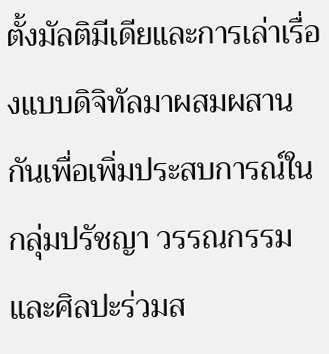ตั้งมัลติมีเดียและการเล่าเรื่องแบบดิจิทัลมาผสมผสานกันเพื่อเพิ่มประสบการณ์ในกลุ่มปรัชญา วรรณกรรม และศิลปะร่วมส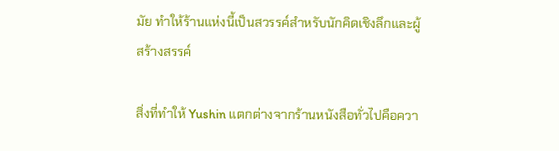มัย ทำให้ร้านแห่งนี้เป็นสวรรค์สำหรับนักคิดเชิงลึกและผู้สร้างสรรค์

สิ่งที่ทำให้ Yushin แตกต่างจากร้านหนังสือทั่วไปคือควา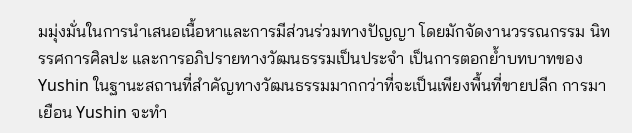มมุ่งมั่นในการนำเสนอเนื้อหาและการมีส่วนร่วมทางปัญญา โดยมักจัดงานวรรณกรรม นิทรรศการศิลปะ และการอภิปรายทางวัฒนธรรมเป็นประจำ เป็นการตอกย้ำบทบาทของ Yushin ในฐานะสถานที่สำคัญทางวัฒนธรรมมากกว่าที่จะเป็นเพียงพื้นที่ขายปลีก การมาเยือน Yushin จะทำ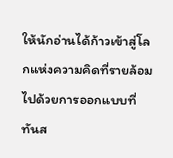ให้นักอ่านได้ก้าวเข้าสู่โลกแห่งความคิดที่รายล้อมไปด้วยการออกแบบที่ทันส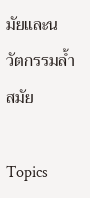มัยและนวัตกรรมล้ำสมัย

Topics